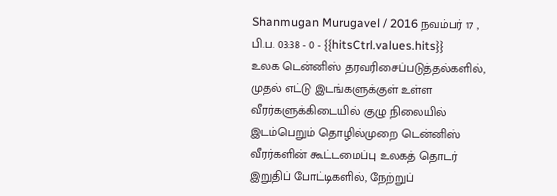Shanmugan Murugavel / 2016 நவம்பர் 17 , பி.ப. 03:38 - 0 - {{hitsCtrl.values.hits}}
உலக டென்னிஸ் தரவரிசைப்படுத்தல்களில், முதல் எட்டு இடங்களுக்குள் உள்ள வீரர்களுக்கிடையில் குழு நிலையில் இடம்பெறும் தொழில்முறை டென்னிஸ் வீரர்களின் கூட்டமைப்பு உலகத் தொடர் இறுதிப் போட்டிகளில், நேற்றுப்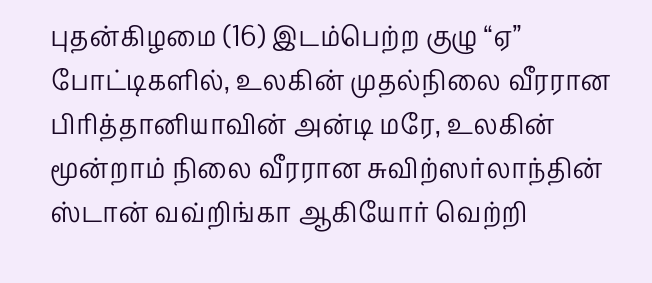புதன்கிழமை (16) இடம்பெற்ற குழு “ஏ” போட்டிகளில், உலகின் முதல்நிலை வீரரான பிரித்தானியாவின் அன்டி மரே, உலகின் மூன்றாம் நிலை வீரரான சுவிற்ஸர்லாந்தின் ஸ்டான் வவ்றிங்கா ஆகியோர் வெற்றி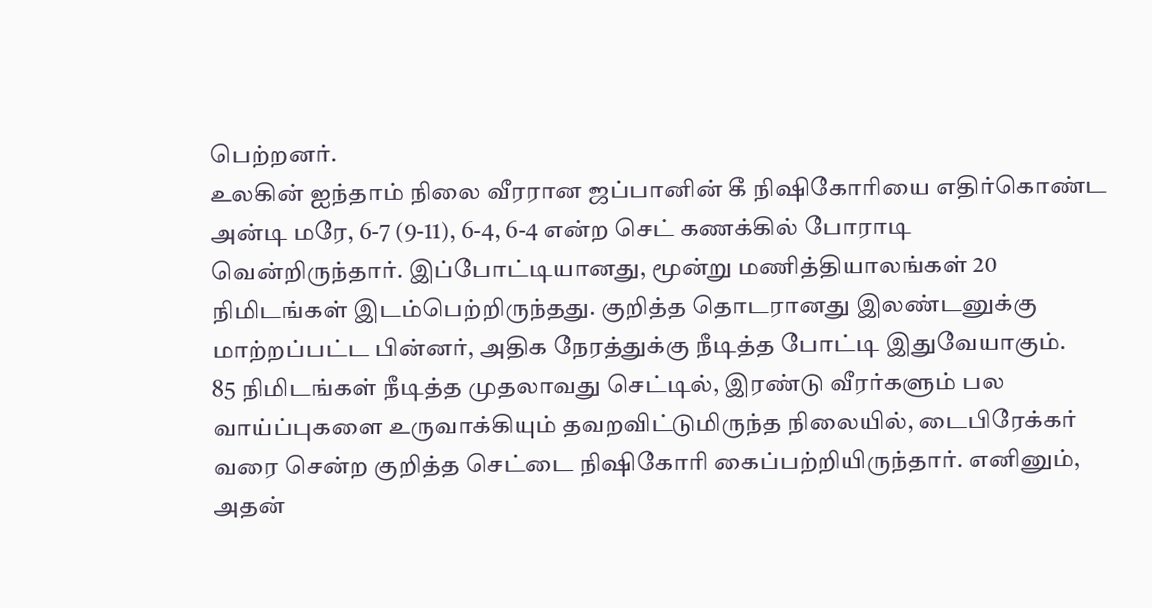பெற்றனர்.
உலகின் ஐந்தாம் நிலை வீரரான ஜப்பானின் கீ நிஷிகோரியை எதிர்கொண்ட அன்டி மரே, 6-7 (9-11), 6-4, 6-4 என்ற செட் கணக்கில் போராடி வென்றிருந்தார். இப்போட்டியானது, மூன்று மணித்தியாலங்கள் 20 நிமிடங்கள் இடம்பெற்றிருந்தது. குறித்த தொடரானது இலண்டனுக்கு மாற்றப்பட்ட பின்னர், அதிக நேரத்துக்கு நீடித்த போட்டி இதுவேயாகும்.
85 நிமிடங்கள் நீடித்த முதலாவது செட்டில், இரண்டு வீரர்களும் பல வாய்ப்புகளை உருவாக்கியும் தவறவிட்டுமிருந்த நிலையில், டைபிரேக்கர் வரை சென்ற குறித்த செட்டை நிஷிகோரி கைப்பற்றியிருந்தார். எனினும், அதன்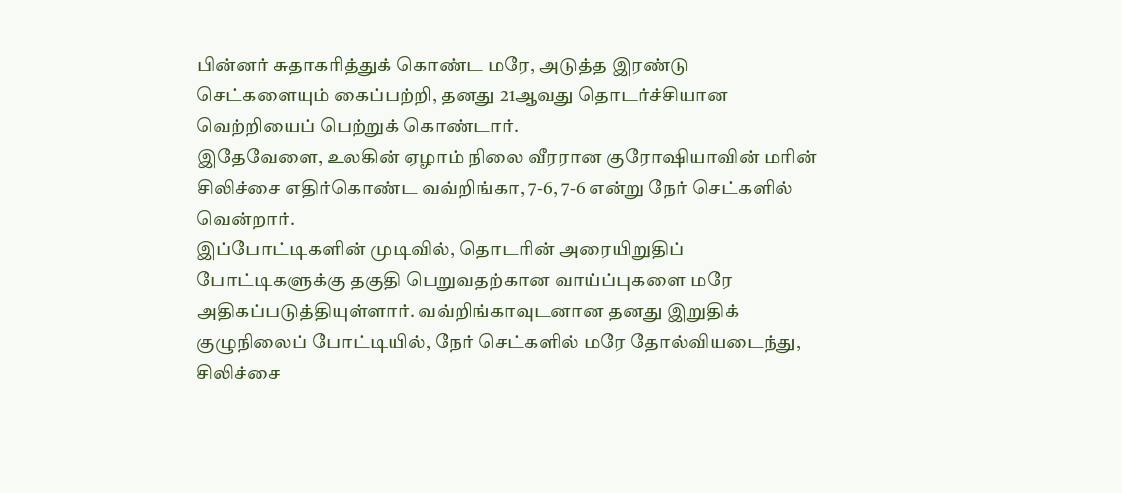பின்னர் சுதாகரித்துக் கொண்ட மரே, அடுத்த இரண்டு செட்களையும் கைப்பற்றி, தனது 21ஆவது தொடர்ச்சியான வெற்றியைப் பெற்றுக் கொண்டார்.
இதேவேளை, உலகின் ஏழாம் நிலை வீரரான குரோஷியாவின் மரின் சிலிச்சை எதிர்கொண்ட வவ்றிங்கா, 7-6, 7-6 என்று நேர் செட்களில் வென்றார்.
இப்போட்டிகளின் முடிவில், தொடரின் அரையிறுதிப் போட்டிகளுக்கு தகுதி பெறுவதற்கான வாய்ப்புகளை மரே அதிகப்படுத்தியுள்ளார். வவ்றிங்காவுடனான தனது இறுதிக் குழுநிலைப் போட்டியில், நேர் செட்களில் மரே தோல்வியடைந்து, சிலிச்சை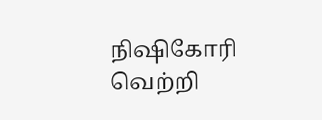நிஷிகோரி வெற்றி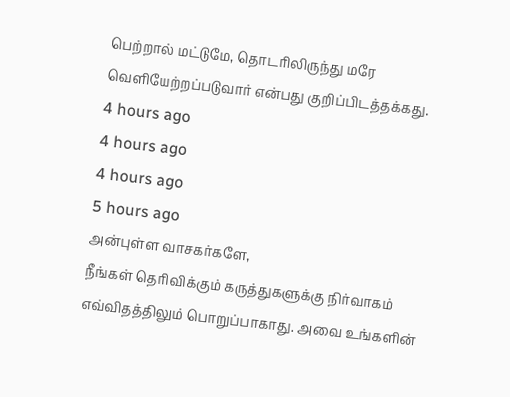பெற்றால் மட்டுமே, தொடரிலிருந்து மரே வெளியேற்றப்படுவார் என்பது குறிப்பிடத்தக்கது.
4 hours ago
4 hours ago
4 hours ago
5 hours ago
அன்புள்ள வாசகர்களே,
நீங்கள் தெரிவிக்கும் கருத்துகளுக்கு நிர்வாகம் எவ்விதத்திலும் பொறுப்பாகாது. அவை உங்களின்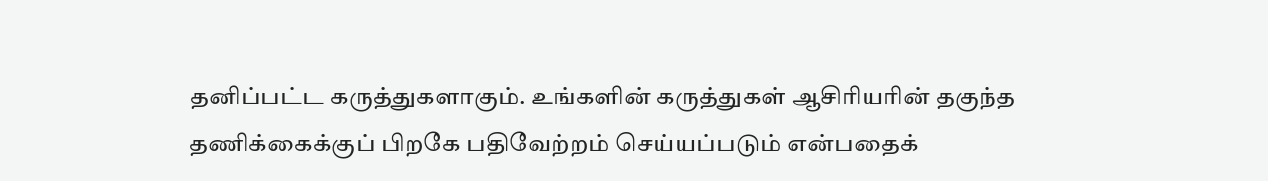தனிப்பட்ட கருத்துகளாகும். உங்களின் கருத்துகள் ஆசிரியரின் தகுந்த தணிக்கைக்குப் பிறகே பதிவேற்றம் செய்யப்படும் என்பதைக்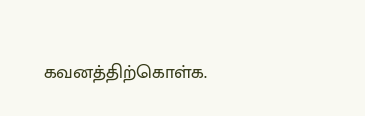கவனத்திற்கொள்க.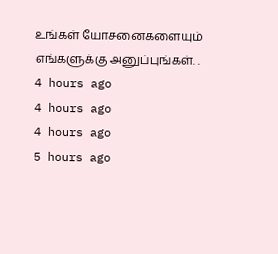உங்கள் யோசனைகளையும் எங்களுக்கு அனுப்புங்கள். .
4 hours ago
4 hours ago
4 hours ago
5 hours ago